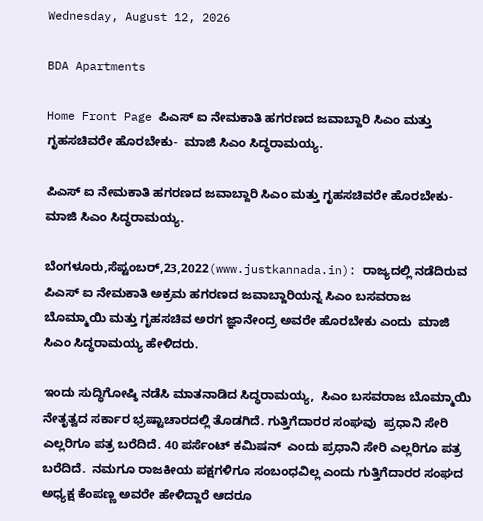Wednesday, August 12, 2026

BDA Apartments

Home Front Page ಪಿಎಸ್ ಐ ನೇಮಕಾತಿ ಹಗರಣದ ಜವಾಬ್ದಾರಿ ಸಿಎಂ ಮತ್ತು ಗೃಹಸಚಿವರೇ ಹೊರಬೇಕು-  ಮಾಜಿ ಸಿಎಂ ಸಿದ್ಧರಾಮಯ್ಯ.

ಪಿಎಸ್ ಐ ನೇಮಕಾತಿ ಹಗರಣದ ಜವಾಬ್ದಾರಿ ಸಿಎಂ ಮತ್ತು ಗೃಹಸಚಿವರೇ ಹೊರಬೇಕು-  ಮಾಜಿ ಸಿಎಂ ಸಿದ್ಧರಾಮಯ್ಯ.

ಬೆಂಗಳೂರು,ಸೆಪ್ಟಂಬರ್,23,2022(www.justkannada.in): ರಾಜ್ಯದಲ್ಲಿ ನಡೆದಿರುವ ಪಿಎಸ್ ಐ ನೇಮಕಾತಿ ಅಕ್ರಮ ಹಗರಣದ ಜವಾಬ್ದಾರಿಯನ್ನ ಸಿಎಂ ಬಸವರಾಜ ಬೊಮ್ಮಾಯಿ ಮತ್ತು ಗೃಹಸಚಿವ ಅರಗ ಜ್ಞಾನೇಂದ್ರ ಅವರೇ ಹೊರಬೇಕು ಎಂದು  ಮಾಜಿ ಸಿಎಂ ಸಿದ್ಧರಾಮಯ್ಯ ಹೇಳಿದರು.

ಇಂದು ಸುದ್ಧಿಗೋಷ್ಠಿ ನಡೆಸಿ ಮಾತನಾಡಿದ ಸಿದ್ಧರಾಮಯ್ಯ,  ಸಿಎಂ ಬಸವರಾಜ ಬೊಮ್ಮಾಯಿ ನೇತೃತ್ವದ ಸರ್ಕಾರ ಭ್ರಷ್ಟಾಚಾರದಲ್ಲಿ ತೊಡಗಿದೆ. ಗುತ್ತಿಗೆದಾರರ ಸಂಘವು  ಪ್ರಧಾನಿ ಸೇರಿ ಎಲ್ಲರಿಗೂ ಪತ್ರ ಬರೆದಿದೆ. 40 ಪರ್ಸೆಂಟ್ ಕಮಿಷನ್  ಎಂದು ಪ್ರಧಾನಿ ಸೇರಿ ಎಲ್ಲರಿಗೂ ಪತ್ರ ಬರೆದಿದೆ.  ನಮಗೂ ರಾಜಕೀಯ ಪಕ್ಷಗಳಿಗೂ ಸಂಬಂಧವಿಲ್ಲ ಎಂದು ಗುತ್ತಿಗೆದಾರರ ಸಂಘದ ಅಧ್ಯಕ್ಷ ಕೆಂಪಣ್ಣ ಅವರೇ ಹೇಳಿದ್ದಾರೆ ಆದರೂ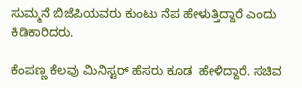ಸುಮ್ಮನೆ ಬಿಜೆಪಿಯವರು ಕುಂಟು ನೆಪ ಹೇಳುತ್ತಿದ್ದಾರೆ ಎಂದು ಕಿಡಿಕಾರಿದರು.

ಕೆಂಪಣ್ಣ ಕೆಲವು ಮಿನಿಸ್ಟರ್ ಹೆಸರು ಕೂಡ  ಹೇಳಿದ್ದಾರೆ. ಸಚಿವ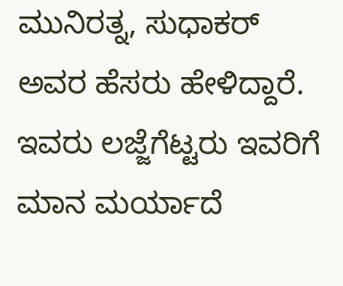ಮುನಿರತ್ನ, ಸುಧಾಕರ್ ಅವರ ಹೆಸರು ಹೇಳಿದ್ದಾರೆ.  ಇವರು ಲಜ್ಜೆಗೆಟ್ಟರು ಇವರಿಗೆ ಮಾನ ಮರ್ಯಾದೆ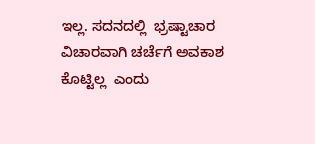ಇಲ್ಲ. ಸದನದಲ್ಲಿ  ಭ್ರಷ್ಟಾಚಾರ ವಿಚಾರವಾಗಿ ಚರ್ಚೆಗೆ ಅವಕಾಶ ಕೊಟ್ಟಿಲ್ಲ  ಎಂದು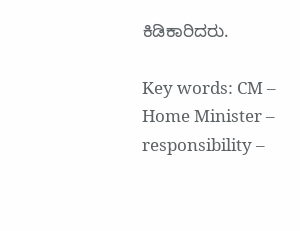ಕಿಡಿಕಾರಿದರು.

Key words: CM – Home Minister – responsibility –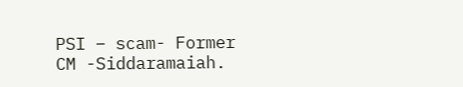PSI – scam- Former CM -Siddaramaiah.